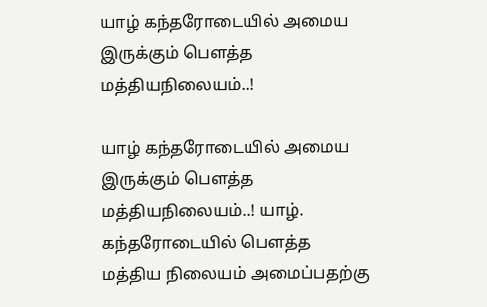யாழ் கந்தரோடையில் அமைய இருக்கும் பௌத்த மத்தியநிலையம்..!

யாழ் கந்தரோடையில் அமைய இருக்கும் பௌத்த மத்தியநிலையம்..! யாழ். கந்தரோடையில் பௌத்த மத்திய நிலையம் அமைப்பதற்கு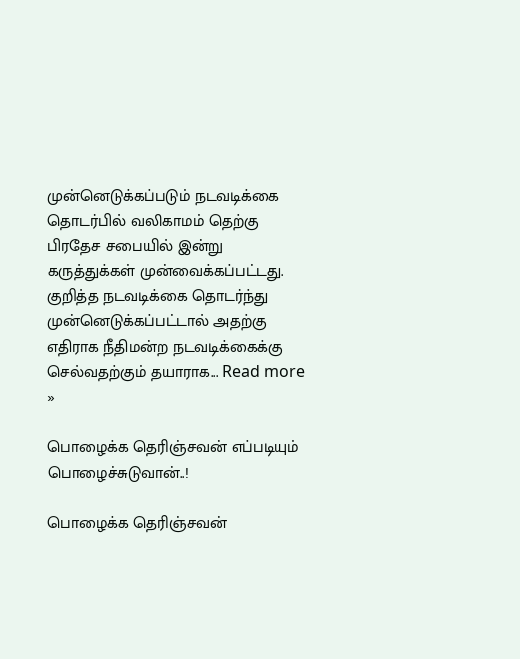முன்னெடுக்கப்படும் நடவடிக்கை தொடர்பில் வலிகாமம் தெற்கு பிரதேச சபையில் இன்று கருத்துக்கள் முன்வைக்கப்பட்டது. குறித்த நடவடிக்கை தொடர்ந்து முன்னெடுக்கப்பட்டால் அதற்கு எதிராக நீதிமன்ற நடவடிக்கைக்கு செல்வதற்கும் தயாராக... Read more »

பொழைக்க தெரிஞ்சவன் எப்படியும் பொழைச்சுடுவான்..!

பொழைக்க தெரிஞ்சவன்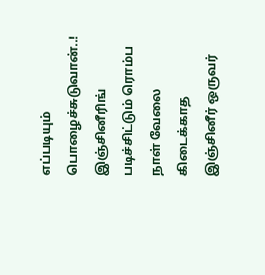எப்படியும் பொழைச்சுடுவான்..! இஞ்சினீரிங் படிச்சிட்டும் ரொம்ப நாள் வேலை கிடைக்காத இஞ்சினீர் ஒருவர்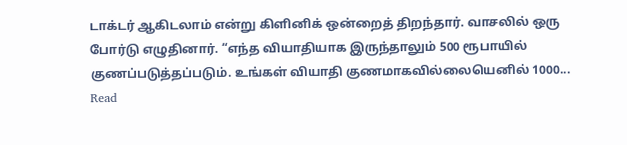டாக்டர் ஆகிடலாம் என்று கிளினிக் ஒன்றைத் திறந்தார். வாசலில் ஒரு போர்டு எழுதினார். “எந்த வியாதியாக இருந்தாலும் 500 ரூபாயில் குணப்படுத்தப்படும். உங்கள் வியாதி குணமாகவில்லையெனில் 1000... Read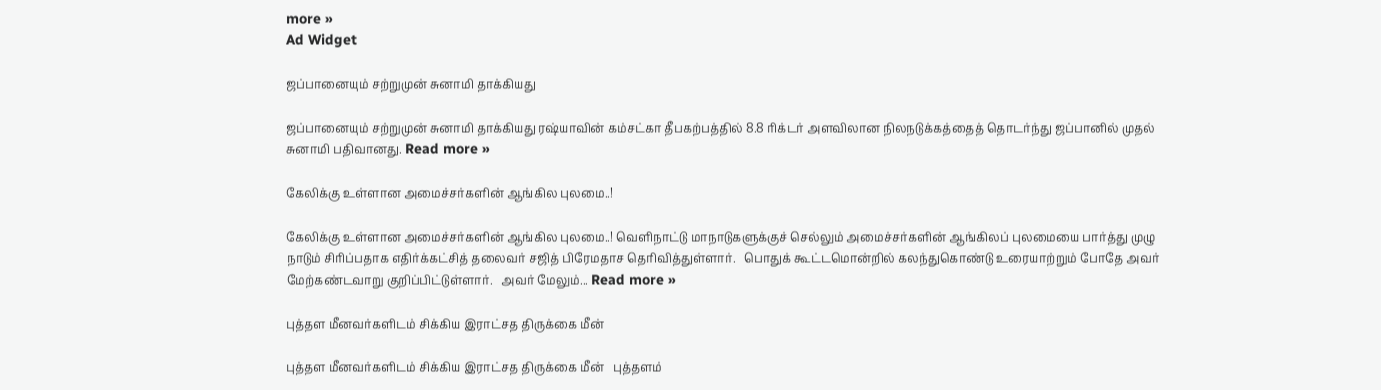more »
Ad Widget

ஜப்பானையும் சற்றுமுன் சுனாமி தாக்கியது

ஜப்பானையும் சற்றுமுன் சுனாமி தாக்கியது ரஷ்யாவின் கம்சட்கா தீபகற்பத்தில் 8.8 ரிக்டர் அளவிலான நிலநடுக்கத்தைத் தொடர்ந்து ஜப்பானில் முதல் சுனாமி பதிவானது. Read more »

கேலிக்கு உள்ளான அமைச்சர்களின் ஆங்கில புலமை..!

கேலிக்கு உள்ளான அமைச்சர்களின் ஆங்கில புலமை..! வெளிநாட்டு மாநாடுகளுக்குச் செல்லும் அமைச்சர்களின் ஆங்கிலப் புலமையை பார்த்து முழு நாடும் சிரிப்பதாக எதிர்க்கட்சித் தலைவர் சஜித் பிரேமதாச தெரிவித்துள்ளார்.   பொதுக் கூட்டமொன்றில் கலந்துகொண்டு உரையாற்றும் போதே அவர் மேற்கண்டவாறு குறிப்பிட்டுள்ளார்.   அவர் மேலும்... Read more »

புத்தள மீனவர்களிடம் சிக்கிய இராட்சத திருக்கை மீன்

புத்தள மீனவர்களிடம் சிக்கிய இராட்சத திருக்கை மீன்   புத்தளம்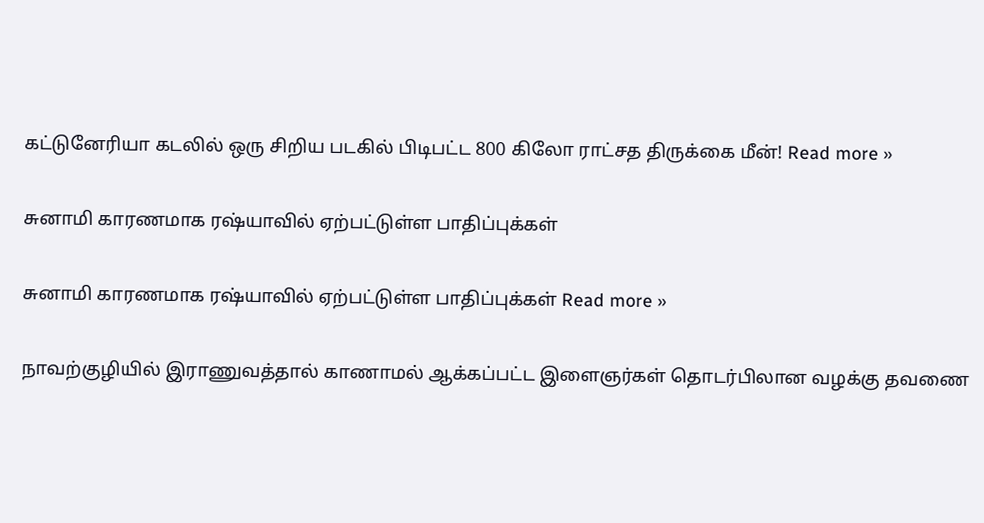கட்டுனேரியா கடலில் ஒரு சிறிய படகில் பிடிபட்ட 800 கிலோ ராட்சத திருக்கை மீன்! Read more »

சுனாமி காரணமாக ரஷ்யாவில் ஏற்பட்டுள்ள பாதிப்புக்கள்

சுனாமி காரணமாக ரஷ்யாவில் ஏற்பட்டுள்ள பாதிப்புக்கள் Read more »

நாவற்குழியில் இராணுவத்தால் காணாமல் ஆக்கப்பட்ட இளைஞர்கள் தொடர்பிலான வழக்கு தவணை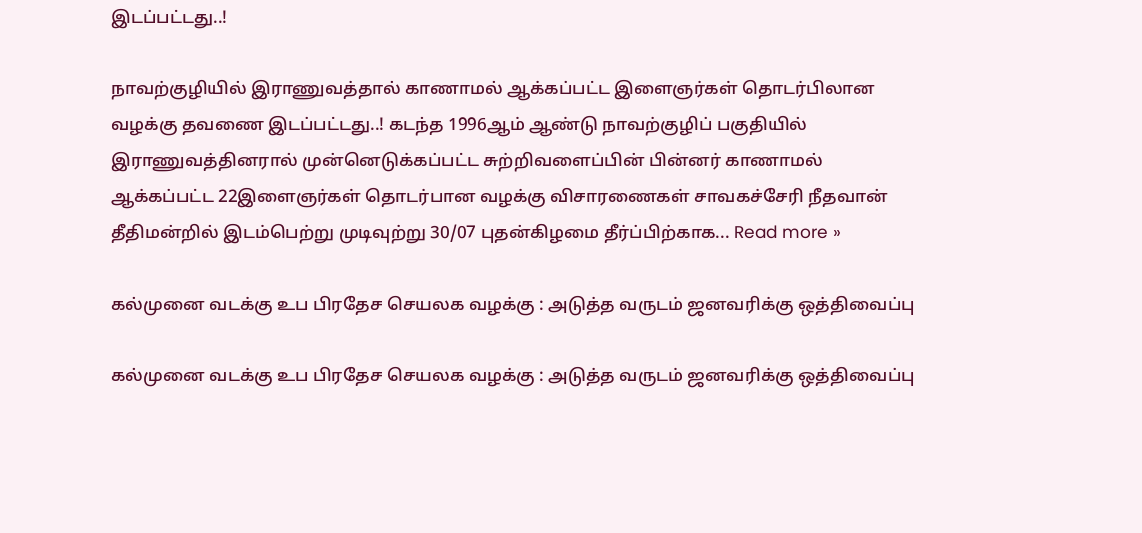இடப்பட்டது..!

நாவற்குழியில் இராணுவத்தால் காணாமல் ஆக்கப்பட்ட இளைஞர்கள் தொடர்பிலான வழக்கு தவணை இடப்பட்டது..! கடந்த 1996ஆம் ஆண்டு நாவற்குழிப் பகுதியில் இராணுவத்தினரால் முன்னெடுக்கப்பட்ட சுற்றிவளைப்பின் பின்னர் காணாமல் ஆக்கப்பட்ட 22இளைஞர்கள் தொடர்பான வழக்கு விசாரணைகள் சாவகச்சேரி நீதவான் தீதிமன்றில் இடம்பெற்று முடிவுற்று 30/07 புதன்கிழமை தீர்ப்பிற்காக... Read more »

கல்முனை வடக்கு உப பிரதேச செயலக வழக்கு : அடுத்த வருடம் ஜனவரிக்கு ஒத்திவைப்பு

கல்முனை வடக்கு உப பிரதேச செயலக வழக்கு : அடுத்த வருடம் ஜனவரிக்கு ஒத்திவைப்பு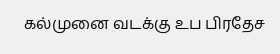கல்முனை வடக்கு உப பிரதேச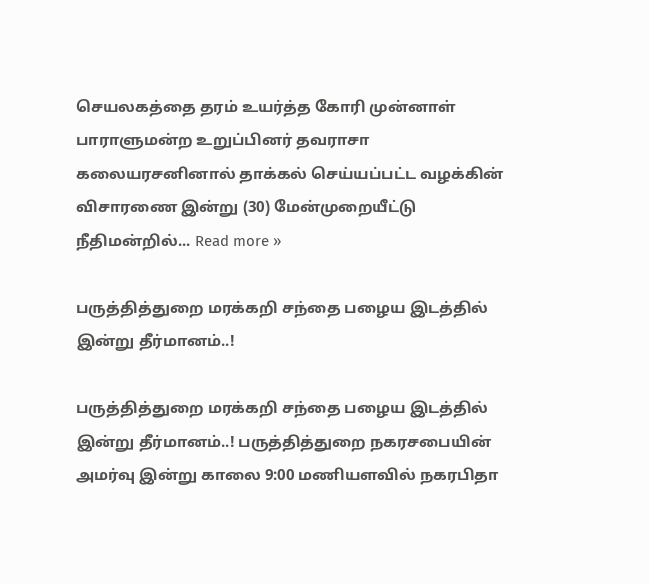செயலகத்தை தரம் உயர்த்த கோரி முன்னாள் பாராளுமன்ற உறுப்பினர் தவராசா கலையரசனினால் தாக்கல் செய்யப்பட்ட வழக்கின் விசாரணை இன்று (30) மேன்முறையீட்டு நீதிமன்றில்... Read more »

பருத்தித்துறை மரக்கறி சந்தை பழைய இடத்தில் இன்று தீர்மானம்..!

பருத்தித்துறை மரக்கறி சந்தை பழைய இடத்தில் இன்று தீர்மானம்..! பருத்தித்துறை நகரசபையின் அமர்வு இன்று காலை 9:00 மணியளவில் நகரபிதா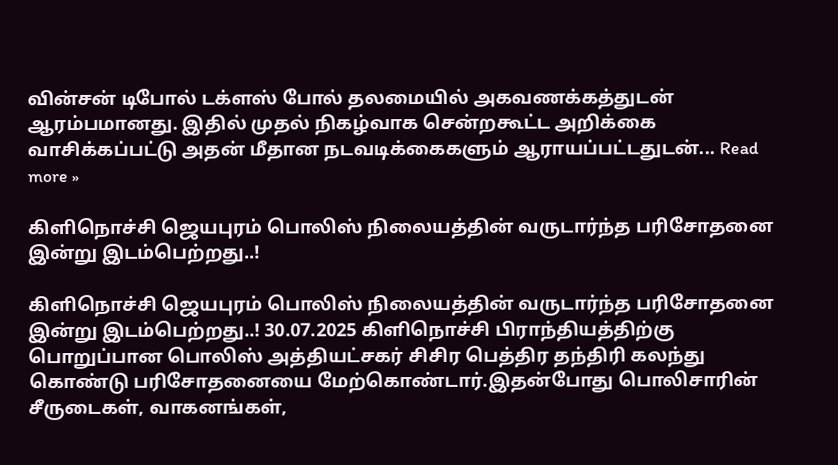வின்சன் டிபோல் டக்ளஸ் போல் தலமையில் அகவணக்கத்துடன் ஆரம்பமானது. இதில் முதல் நிகழ்வாக சென்றகூட்ட அறிக்கை வாசிக்கப்பட்டு அதன் மீதான நடவடிக்கைகளும் ஆராயப்பட்டதுடன்... Read more »

கிளிநொச்சி ஜெயபுரம் பொலிஸ் நிலையத்தின் வருடார்ந்த பரிசோதனை இன்று இடம்பெற்றது..!

கிளிநொச்சி ஜெயபுரம் பொலிஸ் நிலையத்தின் வருடார்ந்த பரிசோதனை இன்று இடம்பெற்றது..! 30.07.2025 கிளிநொச்சி பிராந்தியத்திற்கு பொறுப்பான பொலிஸ் அத்தியட்சகர் சிசிர பெத்திர தந்திரி கலந்து கொண்டு பரிசோதனையை மேற்கொண்டார்.இதன்போது பொலிசாரின் சீருடைகள், வாகனங்கள்,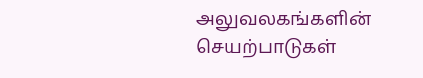அலுவலகங்களின் செயற்பாடுகள்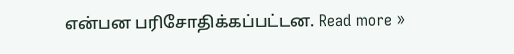என்பன பரிசோதிக்கப்பட்டன. Read more »